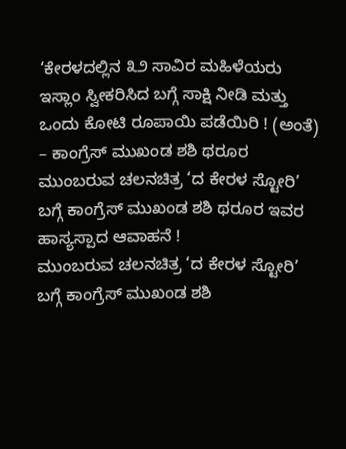‘ಕೇರಳದಲ್ಲಿನ ೩೨ ಸಾವಿರ ಮಹಿಳೆಯರು ಇಸ್ಲಾಂ ಸ್ವೀಕರಿಸಿದ ಬಗ್ಗೆ ಸಾಕ್ಷಿ ನೀಡಿ ಮತ್ತು ಒಂದು ಕೋಟಿ ರೂಪಾಯಿ ಪಡೆಯಿರಿ ! (ಅಂತೆ) – ಕಾಂಗ್ರೆಸ್ ಮುಖಂಡ ಶಶಿ ಥರೂರ
ಮುಂಬರುವ ಚಲನಚಿತ್ರ ‘ದ ಕೇರಳ ಸ್ಟೋರಿ’ ಬಗ್ಗೆ ಕಾಂಗ್ರೆಸ್ ಮುಖಂಡ ಶಶಿ ಥರೂರ ಇವರ ಹಾಸ್ಯಸ್ಪಾದ ಆವಾಹನೆ !
ಮುಂಬರುವ ಚಲನಚಿತ್ರ ‘ದ ಕೇರಳ ಸ್ಟೋರಿ’ ಬಗ್ಗೆ ಕಾಂಗ್ರೆಸ್ ಮುಖಂಡ ಶಶಿ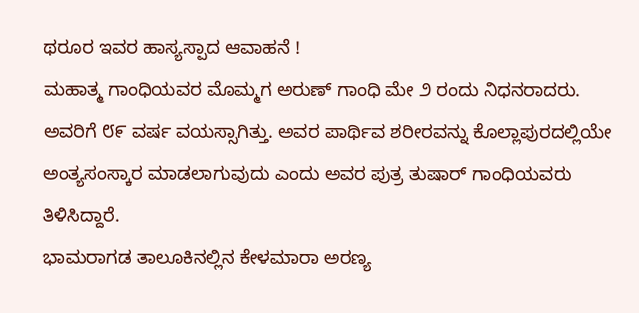ಥರೂರ ಇವರ ಹಾಸ್ಯಸ್ಪಾದ ಆವಾಹನೆ !
ಮಹಾತ್ಮ ಗಾಂಧಿಯವರ ಮೊಮ್ಮಗ ಅರುಣ್ ಗಾಂಧಿ ಮೇ ೨ ರಂದು ನಿಧನರಾದರು. ಅವರಿಗೆ ೮೯ ವರ್ಷ ವಯಸ್ಸಾಗಿತ್ತು. ಅವರ ಪಾರ್ಥಿವ ಶರೀರವನ್ನು ಕೊಲ್ಲಾಪುರದಲ್ಲಿಯೇ ಅಂತ್ಯಸಂಸ್ಕಾರ ಮಾಡಲಾಗುವುದು ಎಂದು ಅವರ ಪುತ್ರ ತುಷಾರ್ ಗಾಂಧಿಯವರು ತಿಳಿಸಿದ್ದಾರೆ.
ಭಾಮರಾಗಡ ತಾಲೂಕಿನಲ್ಲಿನ ಕೇಳಮಾರಾ ಅರಣ್ಯ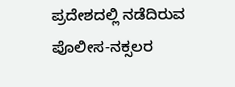ಪ್ರದೇಶದಲ್ಲಿ ನಡೆದಿರುವ ಪೊಲೀಸ-ನಕ್ಸಲರ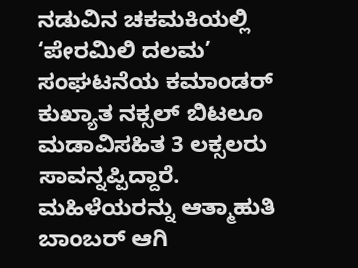ನಡುವಿನ ಚಕಮಕಿಯಲ್ಲಿ ‘ಪೇರಮಿಲಿ ದಲಮ’ ಸಂಘಟನೆಯ ಕಮಾಂಡರ್ ಕುಖ್ಯಾತ ನಕ್ಸಲ್ ಬಿಟಲೂ ಮಡಾವಿಸಹಿತ 3 ಲಕ್ಸಲರು ಸಾವನ್ನಪ್ಪಿದ್ದಾರೆ.
ಮಹಿಳೆಯರನ್ನು ಆತ್ಮಾಹುತಿ ಬಾಂಬರ್ ಆಗಿ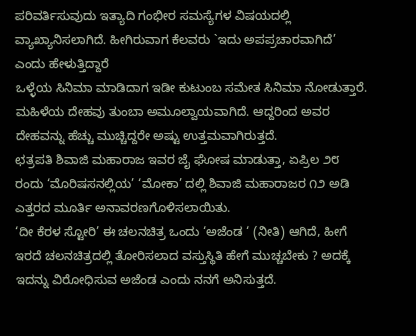ಪರಿವರ್ತಿಸುವುದು ಇತ್ಯಾದಿ ಗಂಭೀರ ಸಮಸ್ಯೆಗಳ ವಿಷಯದಲ್ಲಿ ವ್ಯಾಖ್ಯಾನಿಸಲಾಗಿದೆ. ಹೀಗಿರುವಾಗ ಕೆಲವರು `ಇದು ಅಪಪ್ರಚಾರವಾಗಿದೆ’ ಎಂದು ಹೇಳುತ್ತಿದ್ದಾರೆ
ಒಳ್ಳೆಯ ಸಿನಿಮಾ ಮಾಡಿದಾಗ ಇಡೀ ಕುಟುಂಬ ಸಮೇತ ಸಿನಿಮಾ ನೋಡುತ್ತಾರೆ. ಮಹಿಳೆಯ ದೇಹವು ತುಂಬಾ ಅಮೂಲ್ವಾಯವಾಗಿದೆ. ಆದ್ದರಿಂದ ಅವರ ದೇಹವನ್ನು ಹೆಚ್ಚು ಮುಚ್ಚಿದ್ದರೇ ಅಷ್ಟು ಉತ್ತಮವಾಗಿರುತ್ತದೆ.
ಛತ್ರಪತಿ ಶಿವಾಜಿ ಮಹಾರಾಜ ಇವರ ಜೈ ಘೋಷ ಮಾಡುತ್ತಾ, ಏಪ್ರಿಲ ೨೮ ರಂದು ‘ಮೊರಿಷಸನಲ್ಲಿಯ’ ‘ಮೋಕಾ’ ದಲ್ಲಿ ಶಿವಾಜಿ ಮಹಾರಾಜರ ೧೨ ಅಡಿ ಎತ್ತರದ ಮೂರ್ತಿ ಅನಾವರಣಗೊಳಿಸಲಾಯಿತು.
‘ದೀ ಕೆರಳ ಸ್ಟೋರಿ’ ಈ ಚಲನಚಿತ್ರ ಒಂದು ‘ಅಜೆಂಡ ‘ (ನೀತಿ) ಆಗಿದೆ, ಹೀಗೆ ಇರದೆ ಚಲನಚಿತ್ರದಲ್ಲಿ ತೋರಿಸಲಾದ ವಸ್ತುಸ್ಥಿತಿ ಹೇಗೆ ಮುಚ್ಚಬೇಕು ? ಅದಕ್ಕೆ ಇದನ್ನು ವಿರೋಧಿಸುವ ಅಜೆಂಡ ಎಂದು ನನಗೆ ಅನಿಸುತ್ತದೆ.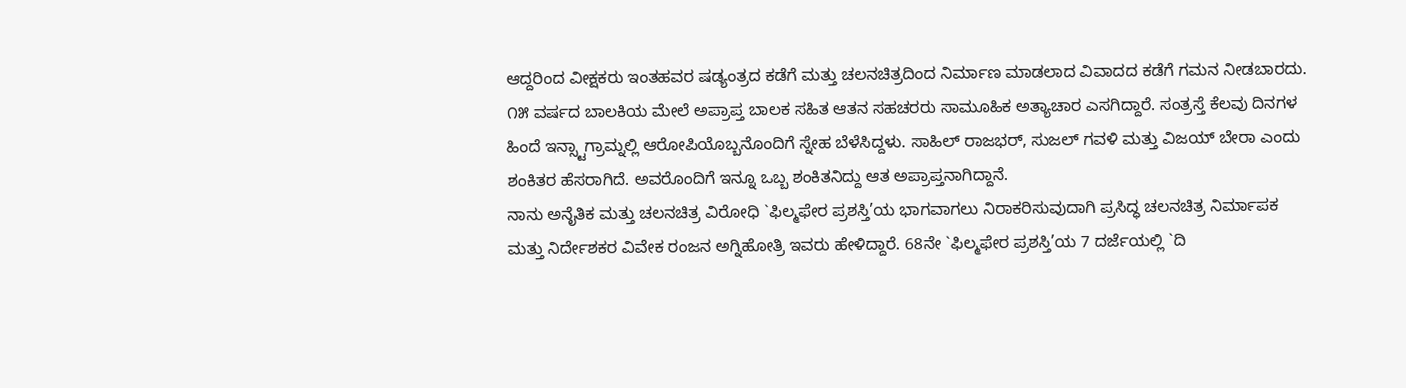ಆದ್ದರಿಂದ ವೀಕ್ಷಕರು ಇಂತಹವರ ಷಡ್ಯಂತ್ರದ ಕಡೆಗೆ ಮತ್ತು ಚಲನಚಿತ್ರದಿಂದ ನಿರ್ಮಾಣ ಮಾಡಲಾದ ವಿವಾದದ ಕಡೆಗೆ ಗಮನ ನೀಡಬಾರದು.
೧೫ ವರ್ಷದ ಬಾಲಕಿಯ ಮೇಲೆ ಅಪ್ರಾಪ್ತ ಬಾಲಕ ಸಹಿತ ಆತನ ಸಹಚರರು ಸಾಮೂಹಿಕ ಅತ್ಯಾಚಾರ ಎಸಗಿದ್ದಾರೆ. ಸಂತ್ರಸ್ತೆ ಕೆಲವು ದಿನಗಳ ಹಿಂದೆ ಇನ್ಸ್ಟಾಗ್ರಾಮ್ನಲ್ಲಿ ಆರೋಪಿಯೊಬ್ಬನೊಂದಿಗೆ ಸ್ನೇಹ ಬೆಳೆಸಿದ್ದಳು. ಸಾಹಿಲ್ ರಾಜಭರ್, ಸುಜಲ್ ಗವಳಿ ಮತ್ತು ವಿಜಯ್ ಬೇರಾ ಎಂದು ಶಂಕಿತರ ಹೆಸರಾಗಿದೆ. ಅವರೊಂದಿಗೆ ಇನ್ನೂ ಒಬ್ಬ ಶಂಕಿತನಿದ್ದು ಆತ ಅಪ್ರಾಪ್ತನಾಗಿದ್ದಾನೆ.
ನಾನು ಅನೈತಿಕ ಮತ್ತು ಚಲನಚಿತ್ರ ವಿರೋಧಿ `ಫಿಲ್ಮಫೇರ ಪ್ರಶಸ್ತಿ’ಯ ಭಾಗವಾಗಲು ನಿರಾಕರಿಸುವುದಾಗಿ ಪ್ರಸಿದ್ಧ ಚಲನಚಿತ್ರ ನಿರ್ಮಾಪಕ ಮತ್ತು ನಿರ್ದೇಶಕರ ವಿವೇಕ ರಂಜನ ಅಗ್ನಿಹೋತ್ರಿ ಇವರು ಹೇಳಿದ್ದಾರೆ. 68ನೇ `ಫಿಲ್ಮಫೇರ ಪ್ರಶಸ್ತಿ’ಯ 7 ದರ್ಜೆಯಲ್ಲಿ `ದಿ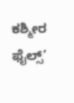ಕಶ್ಮೀರ ಫೈಲ್ಸ್’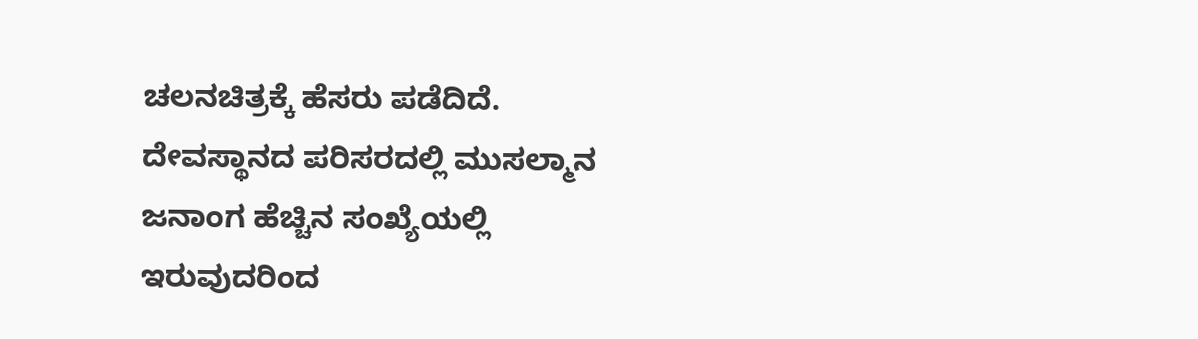ಚಲನಚಿತ್ರಕ್ಕೆ ಹೆಸರು ಪಡೆದಿದೆ.
ದೇವಸ್ಥಾನದ ಪರಿಸರದಲ್ಲಿ ಮುಸಲ್ಮಾನ ಜನಾಂಗ ಹೆಚ್ಚಿನ ಸಂಖ್ಯೆಯಲ್ಲಿ ಇರುವುದರಿಂದ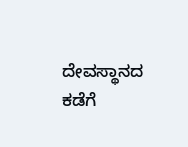ದೇವಸ್ಥಾನದ ಕಡೆಗೆ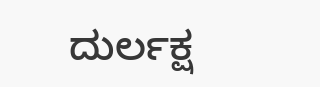ದುರ್ಲಕ್ಷ